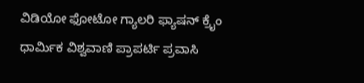ವಿಡಿಯೋ ಫೋಟೋ ಗ್ಯಾಲರಿ ಫ್ಯಾಷನ್ ಕ್ರೈಂ ಧಾರ್ಮಿಕ ವಿಶ್ವವಾಣಿ ಪ್ರಾಪರ್ಟಿ ಪ್ರವಾಸಿ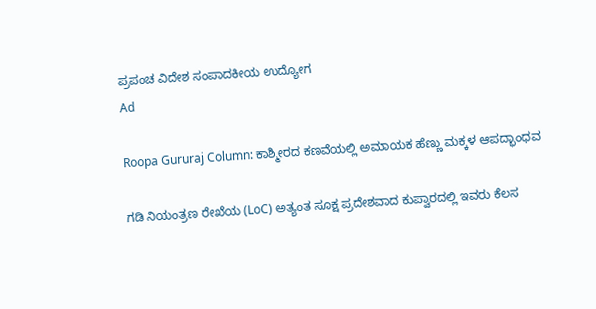ಪ್ರಪಂಚ ವಿದೇಶ ಸಂಪಾದಕೀಯ ಉದ್ಯೋಗ
Ad

Roopa Gururaj Column: ಕಾಶ್ಮೀರದ ಕಣವೆಯಲ್ಲಿ ಅಮಾಯಕ ಹೆಣ್ಣು ಮಕ್ಕಳ ಆಪದ್ಭಾಂಧವ

ಗಡಿ ನಿಯಂತ್ರಣ ರೇಖೆಯ (LoC) ಅತ್ಯಂತ ಸೂಕ್ಷ ಪ್ರದೇಶವಾದ ಕುಪ್ವಾರದಲ್ಲಿ ಇವರು ಕೆಲಸ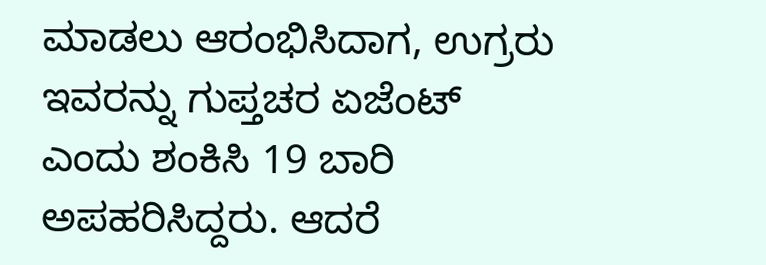ಮಾಡಲು ಆರಂಭಿಸಿದಾಗ, ಉಗ್ರರು ಇವರನ್ನು ಗುಪ್ತಚರ ಏಜೆಂಟ್ ಎಂದು ಶಂಕಿಸಿ 19 ಬಾರಿ ಅಪಹರಿಸಿದ್ದರು. ಆದರೆ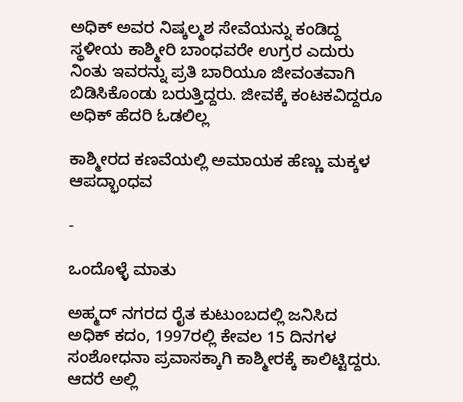ಅಧಿಕ್ ಅವರ ನಿಷ್ಕಲ್ಮಶ ಸೇವೆಯನ್ನು ಕಂಡಿದ್ದ ಸ್ಥಳೀಯ ಕಾಶ್ಮೀರಿ ಬಾಂಧವರೇ ಉಗ್ರರ ಎದುರು ನಿಂತು ಇವರನ್ನು ಪ್ರತಿ ಬಾರಿಯೂ ಜೀವಂತವಾಗಿ ಬಿಡಿಸಿಕೊಂಡು ಬರುತ್ತಿದ್ದರು. ಜೀವಕ್ಕೆ ಕಂಟಕವಿದ್ದರೂ ಅಧಿಕ್ ಹೆದರಿ ಓಡಲಿಲ್ಲ

ಕಾಶ್ಮೀರದ ಕಣವೆಯಲ್ಲಿ ಅಮಾಯಕ ಹೆಣ್ಣು ಮಕ್ಕಳ ಆಪದ್ಭಾಂಧವ

-

ಒಂದೊಳ್ಳೆ ಮಾತು

ಅಹ್ಮದ್ ನಗರದ ರೈತ ಕುಟುಂಬದಲ್ಲಿ ಜನಿಸಿದ ಅಧಿಕ್ ಕದಂ, 1997ರಲ್ಲಿ ಕೇವಲ 15 ದಿನಗಳ ಸಂಶೋಧನಾ ಪ್ರವಾಸಕ್ಕಾಗಿ ಕಾಶ್ಮೀರಕ್ಕೆ ಕಾಲಿಟ್ಟಿದ್ದರು. ಆದರೆ ಅಲ್ಲಿ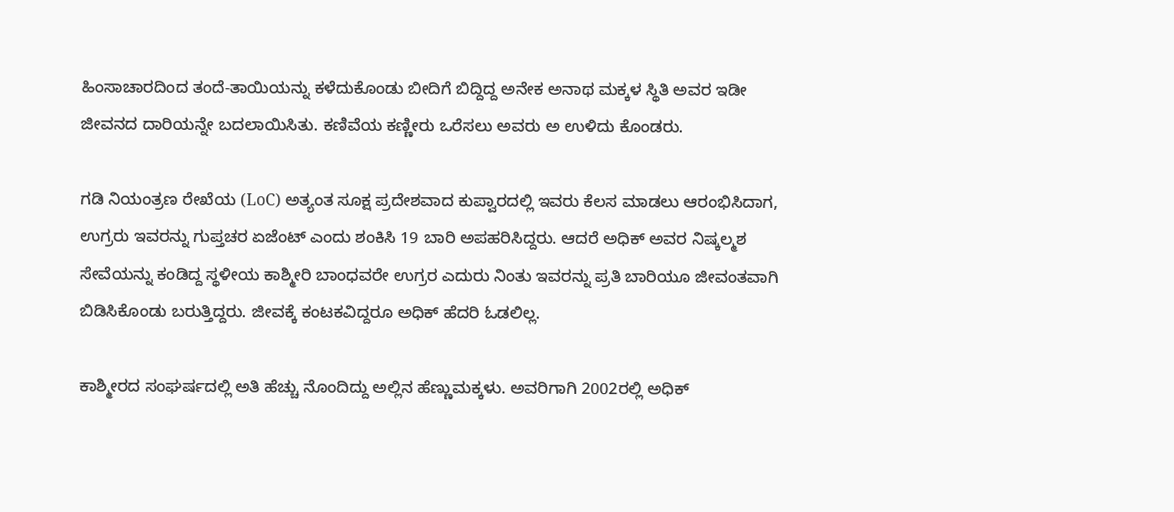ಹಿಂಸಾಚಾರದಿಂದ ತಂದೆ-ತಾಯಿಯನ್ನು ಕಳೆದುಕೊಂಡು ಬೀದಿಗೆ ಬಿದ್ದಿದ್ದ ಅನೇಕ ಅನಾಥ ಮಕ್ಕಳ ಸ್ಥಿತಿ ಅವರ ಇಡೀ ಜೀವನದ ದಾರಿಯನ್ನೇ ಬದಲಾಯಿಸಿತು. ಕಣಿವೆಯ ಕಣ್ಣೀರು ಒರೆಸಲು ಅವರು ಅ ಉಳಿದು ಕೊಂಡರು.

ಗಡಿ ನಿಯಂತ್ರಣ ರೇಖೆಯ (LoC) ಅತ್ಯಂತ ಸೂಕ್ಷ ಪ್ರದೇಶವಾದ ಕುಪ್ವಾರದಲ್ಲಿ ಇವರು ಕೆಲಸ ಮಾಡಲು ಆರಂಭಿಸಿದಾಗ, ಉಗ್ರರು ಇವರನ್ನು ಗುಪ್ತಚರ ಏಜೆಂಟ್ ಎಂದು ಶಂಕಿಸಿ 19 ಬಾರಿ ಅಪಹರಿಸಿದ್ದರು. ಆದರೆ ಅಧಿಕ್ ಅವರ ನಿಷ್ಕಲ್ಮಶ ಸೇವೆಯನ್ನು ಕಂಡಿದ್ದ ಸ್ಥಳೀಯ ಕಾಶ್ಮೀರಿ ಬಾಂಧವರೇ ಉಗ್ರರ ಎದುರು ನಿಂತು ಇವರನ್ನು ಪ್ರತಿ ಬಾರಿಯೂ ಜೀವಂತವಾಗಿ ಬಿಡಿಸಿಕೊಂಡು ಬರುತ್ತಿದ್ದರು. ಜೀವಕ್ಕೆ ಕಂಟಕವಿದ್ದರೂ ಅಧಿಕ್ ಹೆದರಿ ಓಡಲಿಲ್ಲ.

ಕಾಶ್ಮೀರದ ಸಂಘರ್ಷದಲ್ಲಿ ಅತಿ ಹೆಚ್ಚು ನೊಂದಿದ್ದು ಅಲ್ಲಿನ ಹೆಣ್ಣುಮಕ್ಕಳು. ಅವರಿಗಾಗಿ 2002ರಲ್ಲಿ ಅಧಿಕ್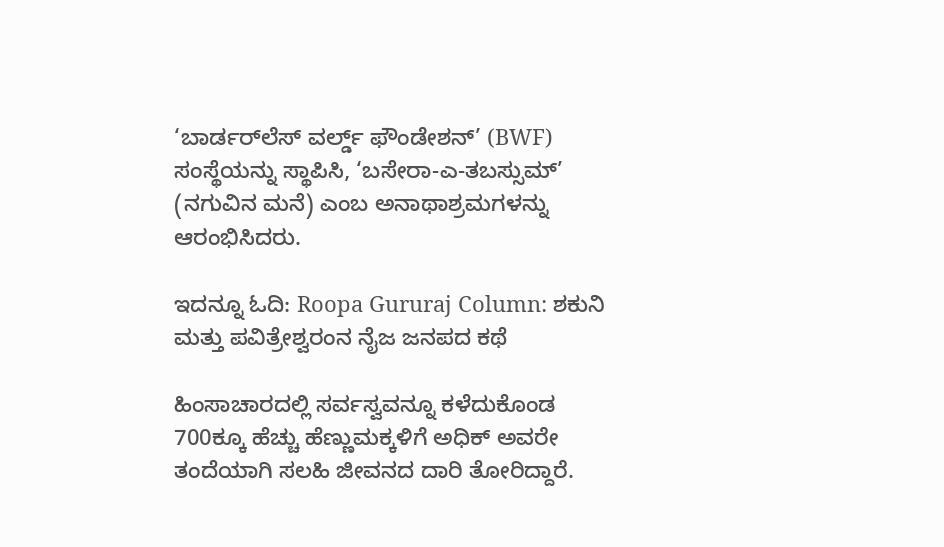‘ಬಾರ್ಡರ್‌ಲೆಸ್ ವರ್ಲ್ಡ್ ಫೌಂಡೇಶನ್’ (BWF) ಸಂಸ್ಥೆಯನ್ನು ಸ್ಥಾಪಿಸಿ, ‘ಬಸೇರಾ-ಎ-ತಬಸ್ಸುಮ್’ (ನಗುವಿನ ಮನೆ) ಎಂಬ ಅನಾಥಾಶ್ರಮಗಳನ್ನು ಆರಂಭಿಸಿದರು.

ಇದನ್ನೂ ಓದಿ: Roopa Gururaj Column: ಶಕುನಿ ಮತ್ತು ಪವಿತ್ರೇಶ್ವರಂನ ನೈಜ ಜನಪದ ಕಥೆ

ಹಿಂಸಾಚಾರದಲ್ಲಿ ಸರ್ವಸ್ವವನ್ನೂ ಕಳೆದುಕೊಂಡ 700ಕ್ಕೂ ಹೆಚ್ಚು ಹೆಣ್ಣುಮಕ್ಕಳಿಗೆ ಅಧಿಕ್ ಅವರೇ ತಂದೆಯಾಗಿ ಸಲಹಿ ಜೀವನದ ದಾರಿ ತೋರಿದ್ದಾರೆ.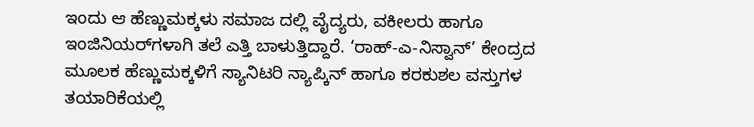ಇಂದು ಆ ಹೆಣ್ಣುಮಕ್ಕಳು ಸಮಾಜ‌ ದಲ್ಲಿ ವೈದ್ಯರು, ವಕೀಲರು ಹಾಗೂ ಇಂಜಿನಿಯರ್‌ಗಳಾಗಿ ತಲೆ ಎತ್ತಿ ಬಾಳುತ್ತಿದ್ದಾರೆ. ‘ರಾಹ್-ಎ-ನಿಸ್ವಾನ್’ ಕೇಂದ್ರದ ಮೂಲಕ ಹೆಣ್ಣುಮಕ್ಕಳಿಗೆ ಸ್ಯಾನಿಟರಿ ನ್ಯಾಪ್ಕಿನ್ ಹಾಗೂ ಕರಕುಶಲ ವಸ್ತುಗಳ ತಯಾರಿಕೆಯಲ್ಲಿ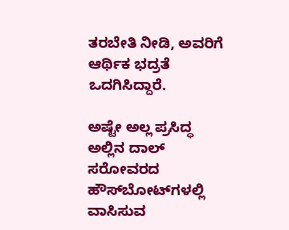ತರಬೇತಿ ನೀಡಿ, ಅವರಿಗೆ ಆರ್ಥಿಕ ಭದ್ರತೆ ಒದಗಿಸಿದ್ದಾರೆ.

ಅಷ್ಟೇ ಅಲ್ಲ ಪ್ರಸಿದ್ಧ ಅಲ್ಲಿನ ದಾಲ್ ಸರೋವರದ ಹೌಸ್‌ಬೋಟ್‌ಗಳಲ್ಲಿ ವಾಸಿಸುವ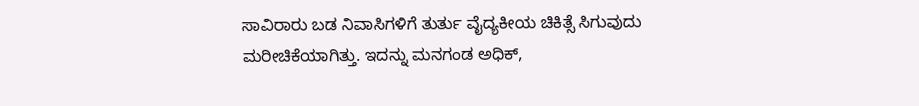ಸಾವಿರಾರು ಬಡ ನಿವಾಸಿಗಳಿಗೆ ತುರ್ತು ವೈದ್ಯಕೀಯ ಚಿಕಿತ್ಸೆ ಸಿಗುವುದು ಮರೀಚಿಕೆಯಾಗಿತ್ತು. ಇದನ್ನು ಮನಗಂಡ ಅಧಿಕ್,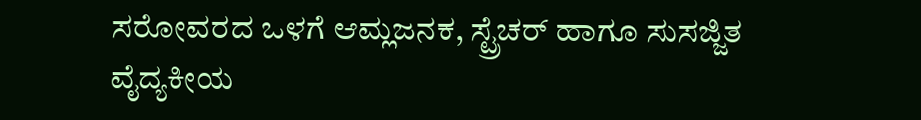ಸರೋವರದ ಒಳಗೆ ಆಮ್ಲಜನಕ, ಸ್ಟ್ರೆಚರ್ ಹಾಗೂ ಸುಸಜ್ಜಿತ ವೈದ್ಯಕೀಯ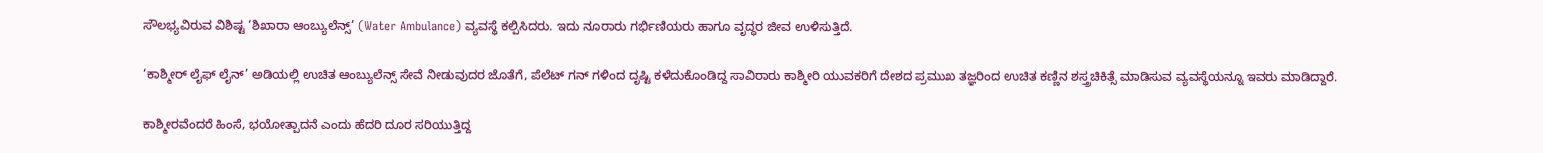ಸೌಲಭ್ಯವಿರುವ ವಿಶಿಷ್ಟ ‘ಶಿಖಾರಾ ಆಂಬ್ಯುಲೆನ್ಸ್’ (Water Ambulance) ವ್ಯವಸ್ಥೆ ಕಲ್ಪಿಸಿದರು. ಇದು ನೂರಾರು ಗರ್ಭಿಣಿಯರು ಹಾಗೂ ವೃದ್ಧರ ಜೀವ ಉಳಿಸುತ್ತಿದೆ.

‘ಕಾಶ್ಮೀರ್ ಲೈಫ್ ಲೈನ್’ ಅಡಿಯಲ್ಲಿ ಉಚಿತ ಆಂಬ್ಯುಲೆನ್ಸ್ ಸೇವೆ ನೀಡುವುದರ ಜೊತೆಗೆ, ಪೆಲೆಟ್ ಗನ್‌‌ ಗಳಿಂದ ದೃಷ್ಟಿ ಕಳೆದುಕೊಂಡಿದ್ದ ಸಾವಿರಾರು ಕಾಶ್ಮೀರಿ ಯುವಕರಿಗೆ ದೇಶದ ಪ್ರಮುಖ ತಜ್ಞರಿಂದ ಉಚಿತ ಕಣ್ಣಿನ ಶಸ್ತ್ರಚಿಕಿತ್ಸೆ ಮಾಡಿಸುವ ವ್ಯವಸ್ಥೆಯನ್ನೂ ಇವರು ಮಾಡಿದ್ದಾರೆ.

ಕಾಶ್ಮೀರವೆಂದರೆ ಹಿಂಸೆ, ಭಯೋತ್ಪಾದನೆ ಎಂದು ಹೆದರಿ ದೂರ ಸರಿಯುತ್ತಿದ್ದ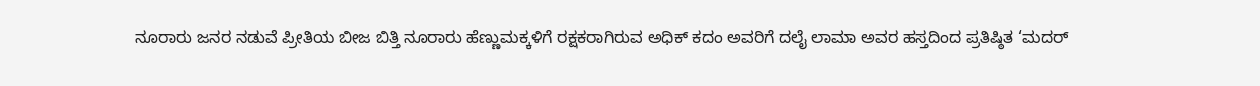ನೂರಾರು ಜನರ ನಡುವೆ ಪ್ರೀತಿಯ ಬೀಜ ಬಿತ್ತಿ ನೂರಾರು ಹೆಣ್ಣುಮಕ್ಕಳಿಗೆ ರಕ್ಷಕರಾಗಿರುವ ಅಧಿಕ್ ಕದಂ ಅವರಿಗೆ ದಲೈ ಲಾಮಾ ಅವರ ಹಸ್ತದಿಂದ ಪ್ರತಿಷ್ಠಿತ ‘ಮದರ್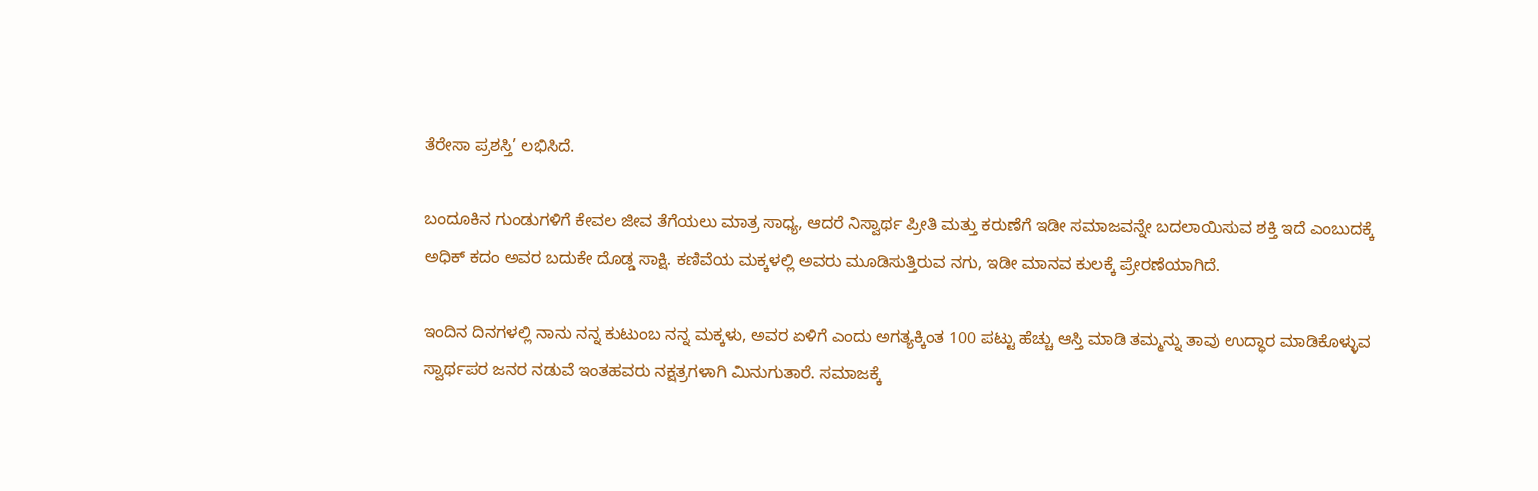ತೆರೇಸಾ ಪ್ರಶಸ್ತಿ’ ಲಭಿಸಿದೆ.

ಬಂದೂಕಿನ ಗುಂಡುಗಳಿಗೆ ಕೇವಲ ಜೀವ ತೆಗೆಯಲು ಮಾತ್ರ ಸಾಧ್ಯ, ಆದರೆ ನಿಸ್ವಾರ್ಥ ಪ್ರೀತಿ ಮತ್ತು ಕರುಣೆಗೆ ಇಡೀ ಸಮಾಜವನ್ನೇ ಬದಲಾಯಿಸುವ ಶಕ್ತಿ ಇದೆ ಎಂಬುದಕ್ಕೆ ಅಧಿಕ್ ಕದಂ ಅವರ ಬದುಕೇ ದೊಡ್ಡ ಸಾಕ್ಷಿ. ಕಣಿವೆಯ ಮಕ್ಕಳಲ್ಲಿ ಅವರು ಮೂಡಿಸುತ್ತಿರುವ ನಗು, ಇಡೀ ಮಾನವ ಕುಲಕ್ಕೆ ಪ್ರೇರಣೆಯಾಗಿದೆ.

ಇಂದಿನ ದಿನಗಳಲ್ಲಿ ನಾನು ನನ್ನ ಕುಟುಂಬ ನನ್ನ ಮಕ್ಕಳು, ಅವರ ಏಳಿಗೆ ಎಂದು ಅಗತ್ಯಕ್ಕಿಂತ 100 ಪಟ್ಟು ಹೆಚ್ಚು ಆಸ್ತಿ ಮಾಡಿ ತಮ್ಮನ್ನು ತಾವು ಉದ್ಧಾರ ಮಾಡಿಕೊಳ್ಳುವ ಸ್ವಾರ್ಥಪರ ಜನರ ನಡುವೆ ಇಂತಹವರು ನಕ್ಷತ್ರಗಳಾಗಿ ಮಿನುಗುತಾರೆ. ಸಮಾಜಕ್ಕೆ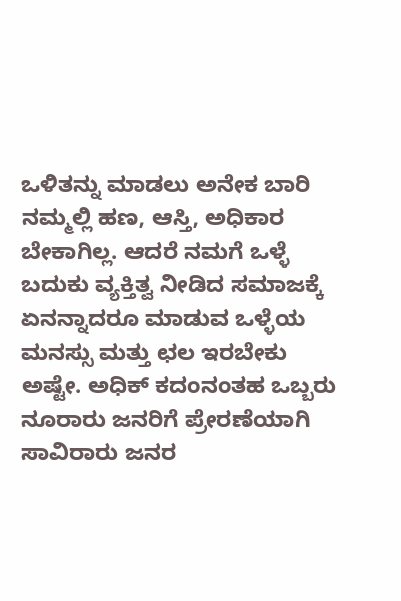ಒಳಿತನ್ನು ಮಾಡಲು ಅನೇಕ ಬಾರಿ ನಮ್ಮಲ್ಲಿ ಹಣ, ಆಸ್ತಿ, ಅಧಿಕಾರ ಬೇಕಾಗಿಲ್ಲ. ಆದರೆ ನಮಗೆ ಒಳ್ಳೆ ಬದುಕು ವ್ಯಕ್ತಿತ್ವ ನೀಡಿದ ಸಮಾಜಕ್ಕೆ ಏನನ್ನಾದರೂ ಮಾಡುವ ಒಳ್ಳೆಯ ಮನಸ್ಸು ಮತ್ತು ಛಲ ಇರಬೇಕು ಅಷ್ಟೇ. ಅಧಿಕ್ ಕದಂನಂತಹ ಒಬ್ಬರು ನೂರಾರು ಜನರಿಗೆ ಪ್ರೇರಣೆಯಾಗಿ ಸಾವಿರಾರು ಜನರ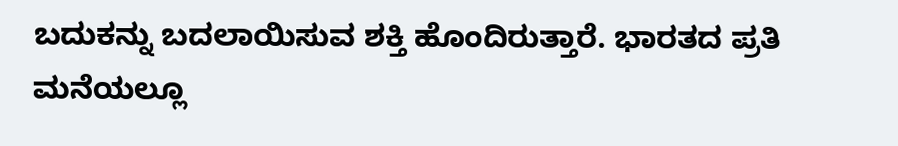ಬದುಕನ್ನು ಬದಲಾಯಿಸುವ ಶಕ್ತಿ ಹೊಂದಿರುತ್ತಾರೆ. ಭಾರತದ ಪ್ರತಿ ಮನೆಯಲ್ಲೂ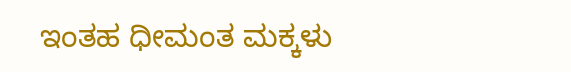ಇಂತಹ ಧೀಮಂತ ಮಕ್ಕಳು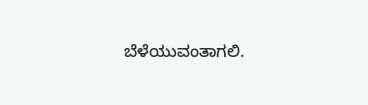ಬೆಳೆಯುವಂತಾಗಲಿ.